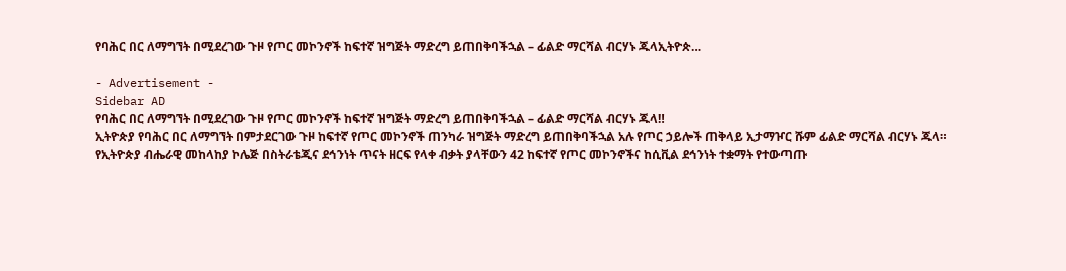የባሕር በር ለማግኘት በሚደረገው ጉዞ የጦር መኮንኖች ከፍተኛ ዝግጅት ማድረግ ይጠበቅባችኋል – ፊልድ ማርሻል ብርሃኑ ጁላኢትዮጵ…

- Advertisement -
Sidebar AD
የባሕር በር ለማግኘት በሚደረገው ጉዞ የጦር መኮንኖች ከፍተኛ ዝግጅት ማድረግ ይጠበቅባችኋል – ፊልድ ማርሻል ብርሃኑ ጁላ‼
ኢትዮጵያ የባሕር በር ለማግኘት በምታደርገው ጉዞ ከፍተኛ የጦር መኮንኖች ጠንካራ ዝግጅት ማድረግ ይጠበቅባችኋል አሉ የጦር ኃይሎች ጠቅላይ ኢታማዦር ሹም ፊልድ ማርሻል ብርሃኑ ጁላ።
የኢትዮጵያ ብሔራዊ መከላከያ ኮሌጅ በስትራቴጂና ደኅንነት ጥናት ዘርፍ የላቀ ብቃት ያላቸውን 42 ከፍተኛ የጦር መኮንኖችና ከሲቪል ደኅንነት ተቋማት የተውጣጡ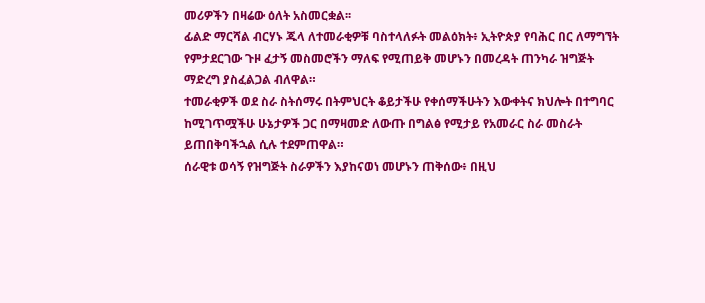መሪዎችን በዛሬው ዕለት አስመርቋል፡፡
ፊልድ ማርሻል ብርሃኑ ጁላ ለተመራቂዎቹ ባስተላለፉት መልዕክት፥ ኢትዮጵያ የባሕር በር ለማግኘት የምታደርገው ጉዞ ፈታኝ መስመሮችን ማለፍ የሚጠይቅ መሆኑን በመረዳት ጠንካራ ዝግጅት ማድረግ ያስፈልጋል ብለዋል።
ተመራቂዎች ወደ ስራ ስትሰማሩ በትምህርት ቆይታችሁ የቀሰማችሁትን እውቀትና ክህሎት በተግባር ከሚገጥሟችሁ ሁኔታዎች ጋር በማዛመድ ለውጡ በግልፅ የሚታይ የአመራር ስራ መስራት ይጠበቅባችኋል ሲሉ ተደምጠዋል።
ሰራዊቱ ወሳኝ የዝግጅት ስራዎችን እያከናወነ መሆኑን ጠቅሰው፥ በዚህ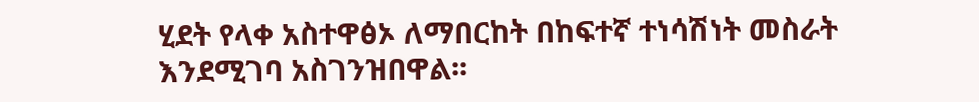ሂደት የላቀ አስተዋፅኦ ለማበርከት በከፍተኛ ተነሳሽነት መስራት እንደሚገባ አስገንዝበዋል፡፡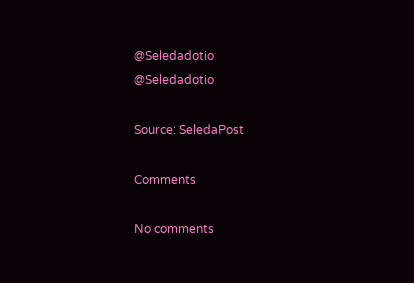@Seledadotio
@Seledadotio

Source: SeledaPost

Comments

No comments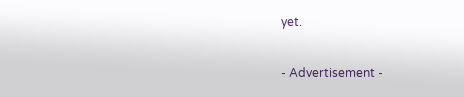yet.

- Advertisement -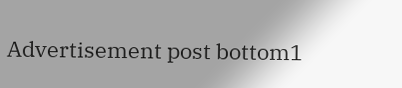Advertisement post bottom1